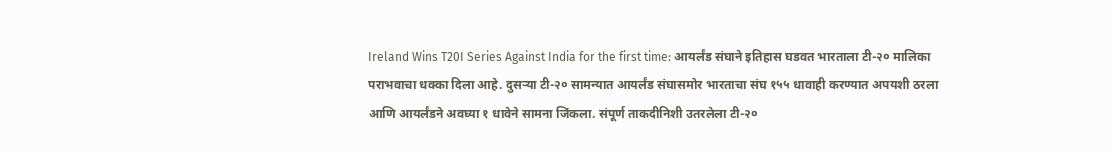Ireland Wins T20I Series Against India for the first time: आयर्लंड संघाने इतिहास घडवत भारताला टी-२० मालिका पराभवाचा धक्का दिला आहे. दुसऱ्या टी-२० सामन्यात आयर्लंड संघासमोर भारताचा संघ १५५ धावाही करण्यात अपयशी ठरला आणि आयर्लंडने अवघ्या १ धावेने सामना जिंकला. संपूर्ण ताकदीनिशी उतरलेला टी-२०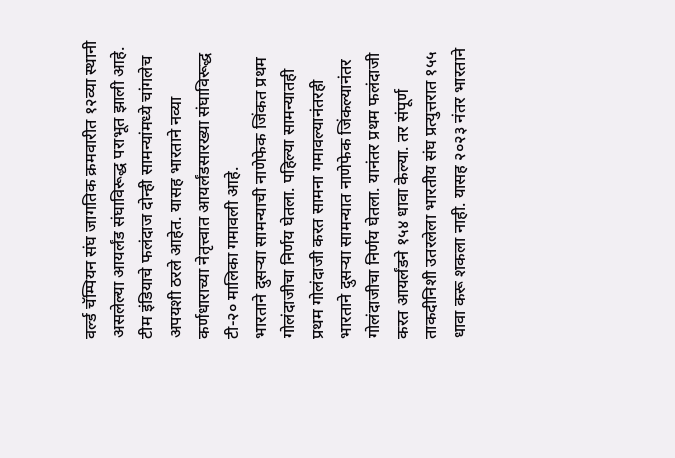वर्ल्ड चॅम्पियन संघ जागतिक क्रमवारीत १२व्या स्थानी असलेल्या आयर्लंड संघाविरूद्ध पराभूत झाली आहे. टीम इंडियाचे फलंदाज दोन्ही सामन्यांमध्ये चांगलेच अपयशी ठरले आहेत. यासह भारताने नव्या कर्णधाराच्या नेतृत्त्वात आयर्लंडसारख्या संघाविरूद्ध टी-२० मालिका गमावली आहे.
भारताने दुसऱ्या सामन्याची नाणेफेक जिंकत प्रथम गोलंदाजीचा निर्णय घेतला. पहिल्या सामन्यातही प्रथम गोलंदाजी करत सामना गमावल्यानंतरही भारताने दुसऱ्या सामन्यात नाणेफेक जिंकल्यानंतर गोलंदाजीचा निर्णय घेतला. यानंतर प्रथम फलंदाजी करत आयर्लंडने १५४ धावा केल्या. तर संपूर्ण ताकदीनिशी उतरलेला भारतीय संघ प्रत्युत्तरात १५५ धावा करू शकला नाही. यासह २०२३ नंतर भारताने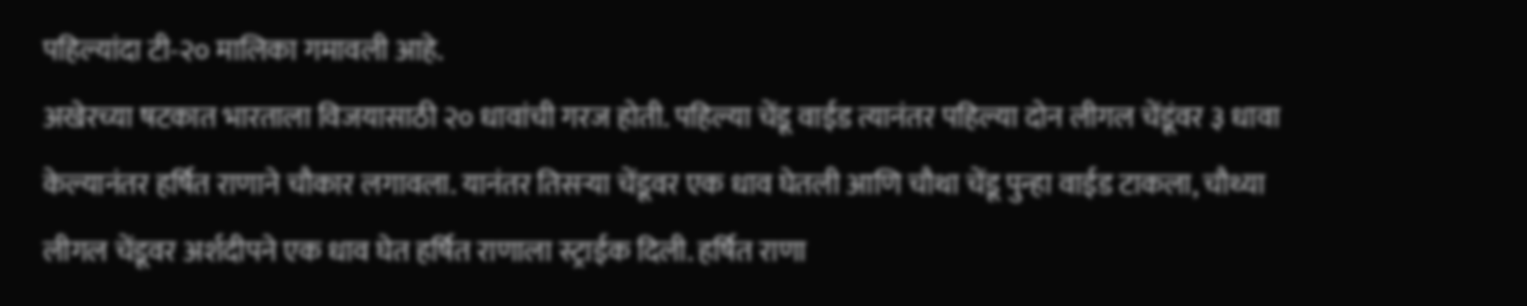पहिल्यांदा टी-२० मालिका गमावली आहे.
अखेरच्या षटकात भारताला विजयासाठी २० धावांची गरज होती. पहिल्या चेंडू वाईड त्यानंतर पहिल्या दोन लीगल चेंडूंवर ३ धावा केल्यानंतर हर्षित राणाने चौकार लगावला. यानंतर तिसऱ्या चेंडूवर एक धाव घेतली आणि चौथा चेंडू पुन्हा वाईड टाकला, चौथ्या लीगल चेंडूवर अर्शदीपने एक धाव घेत हर्षित राणाला स्ट्राईक दिली. हर्षित राणा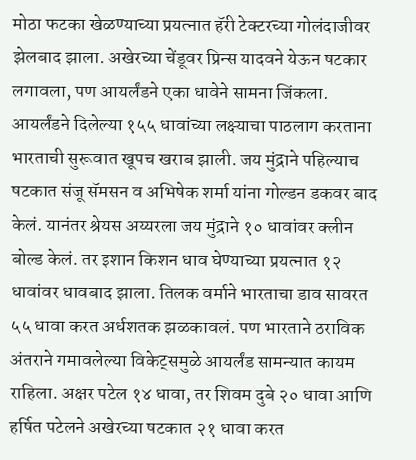मोठा फटका खेळण्याच्या प्रयत्नात हॅरी टेक्टरच्या गोलंदाजीवर झेलबाद झाला. अखेरच्या चेंडूवर प्रिन्स यादवने येऊन षटकार लगावला, पण आयर्लंडने एका धावेने सामना जिंकला.
आयर्लंडने दिलेल्या १५५ धावांच्या लक्ष्याचा पाठलाग करताना भारताची सुरूवात खूपच खराब झाली. जय मुंद्राने पहिल्याच षटकात संजू सॅमसन व अभिषेक शर्मा यांना गोल्डन डकवर बाद केलं. यानंतर श्रेयस अय्यरला जय मुंद्राने १० धावांवर क्लीन बोल्ड केलं. तर इशान किशन धाव घेण्याच्या प्रयत्नात १२ धावांवर धावबाद झाला. तिलक वर्माने भारताचा डाव सावरत ५५ धावा करत अर्धशतक झळकावलं. पण भारताने ठराविक अंतराने गमावलेल्या विकेट्समुळे आयर्लंड सामन्यात कायम राहिला. अक्षर पटेल १४ धावा, तर शिवम दुबे २० धावा आणि हर्षित पटेलने अखेरच्या षटकात २१ धावा करत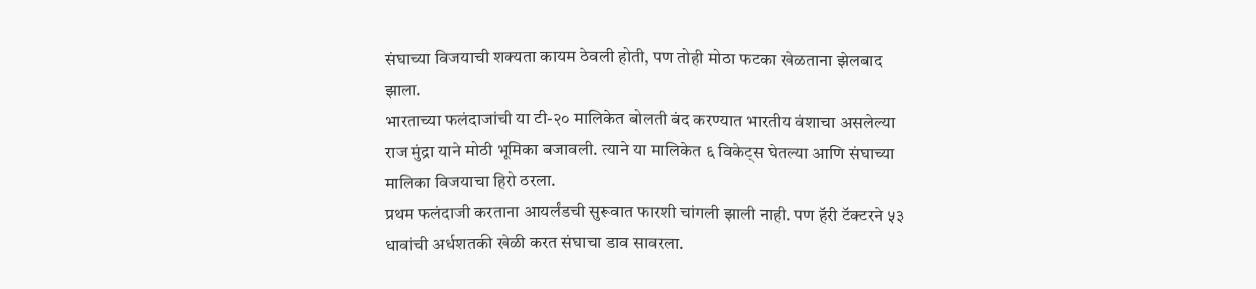संघाच्या विजयाची शक्यता कायम ठेवली होती, पण तोही मोठा फटका खेळताना झेलबाद झाला.
भारताच्या फलंदाजांची या टी-२० मालिकेत बोलती बंद करण्यात भारतीय वंशाचा असलेल्या राज मुंद्रा याने मोठी भूमिका बजावली. त्याने या मालिकेत ६ विकेट्स घेतल्या आणि संघाच्या मालिका विजयाचा हिरो ठरला.
प्रथम फलंदाजी करताना आयर्लंडची सुरूवात फारशी चांगली झाली नाही. पण हॅरी टॅक्टरने ५३ धावांची अर्धशतकी खेळी करत संघाचा डाव सावरला.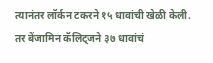त्यानंतर लॉर्कन टकरने १५ धावांची खेळी केली. तर बेंजामिन कॅलिट्जने ३७ धावांचं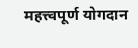महत्त्वपूर्ण योगदान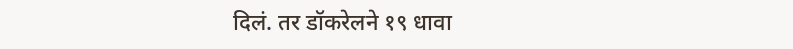दिलं. तर डॉकरेलने १९ धावा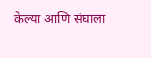केल्या आणि संघाला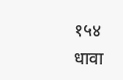१५४ धावा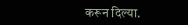करून दिल्या.